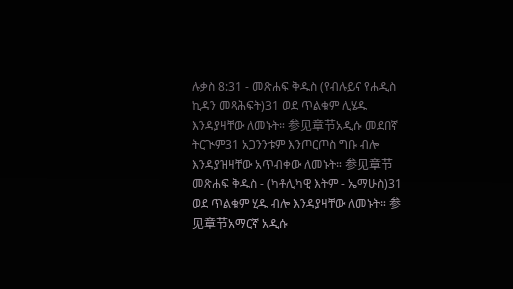ሉቃስ 8:31 - መጽሐፍ ቅዱስ (የብሉይና የሐዲስ ኪዳን መጻሕፍት)31 ወደ ጥልቁም ሊሄዱ እንዳያዛቸው ለመኑት። 参见章节አዲሱ መደበኛ ትርጒም31 አጋንንቱም እንጦርጦስ ግቡ ብሎ እንዳያዝዛቸው አጥብቀው ለመኑት። 参见章节መጽሐፍ ቅዱስ - (ካቶሊካዊ እትም - ኤማሁስ)31 ወደ ጥልቁም ሂዱ ብሎ እንዳያዛቸው ለመኑት። 参见章节አማርኛ አዲሱ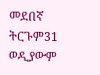መደበኛ ትርጉም31 ወዲያውም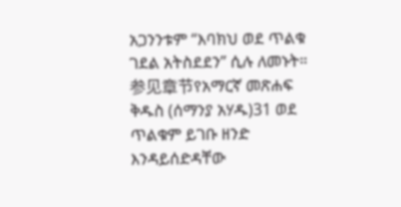አጋንንቱም “እባክህ ወደ ጥልቁ ገደል አትስደደን” ሲሉ ለመኑት። 参见章节የአማርኛ መጽሐፍ ቅዱስ (ሰማንያ አሃዱ)31 ወደ ጥልቁም ይገቡ ዘንድ እንዳይሰድዳቸው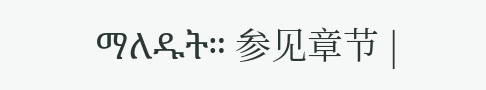ማለዱት። 参见章节 |